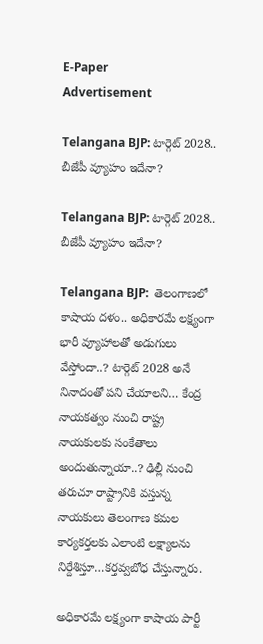E-Paper
Advertisement

Telangana BJP: టార్గెట్ 2028.. బీజేపీ వ్యూహం ఇదేనా?

Telangana BJP: టార్గెట్ 2028.. బీజేపీ వ్యూహం ఇదేనా?

Telangana BJP:  తెలంగాణలో కాషాయ దళం.. అధికారమే లక్ష్యంగా భారీ వ్యూహాలతో అడుగులు వేస్తోందా..? టార్గెట్ 2028 అనే నినాదంతో పని చేయాలని… కేంద్ర నాయకత్వం నుంచి రాష్ట్ర నాయకులకు సంకేతాలు అందుతున్నాయా..? ఢిల్లీ నుంచి తరుచూ రాష్ట్రానికి వస్తున్న నాయకులు తెలంగాణ కమల కార్యకర్తలకు ఎలాంటి లక్ష్యాలను నిర్దేశిస్తూ…కర్తవ్వబోధ చేస్తున్నారు.

అధికారమే లక్ష్యంగా కాషాయ పార్టీ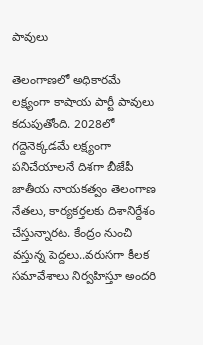పావులు

తెలంగాణలో అధికారమే లక్ష్యంగా కాషాయ పార్టీ పావులు కదుపుతోంది. 2028లో గద్దెనెక్కడమే లక్ష్యంగా పనిచేయాలనే దిశగా బీజేపీ జాతీయ నాయకత్వం తెలంగాణ నేతలు, కార్యకర్తలకు దిశానిర్దేశం చేస్తున్నారట. కేంద్రం నుంచి వస్తున్న పెద్దలు..వరుసగా కీలక సమావేశాలు నిర్వహిస్తూ అందరి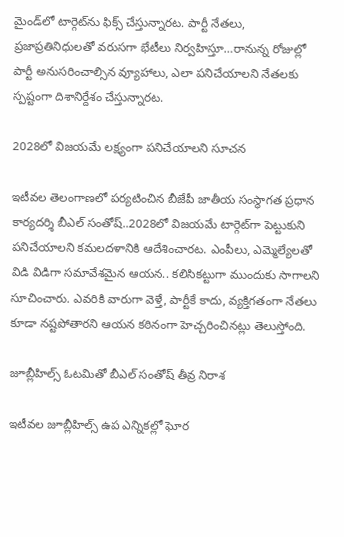మైండ్‌లో టార్గెట్‌ను ఫిక్స్‌ చేస్తున్నారట. పార్టీ నేతలు, ప్రజాప్రతినిధులతో వరుసగా భేటీలు నిర్వహిస్తూ…రానున్న రోజుల్లో పార్టీ అనుసరించాల్సిన వ్యూహాలు, ఎలా పనిచేయాలని నేతలకు స్పష్టంగా దిశానిర్దేశం చేస్తున్నారట.

2028లో విజయమే లక్ష్యంగా పనిచేయాలని సూచన

ఇటీవల తెలంగాణలో పర్యటించిన బీజేపీ జాతీయ సంస్థాగత ప్రధాన కార్యదర్శి బీఎల్ సంతోష్..2028లో విజయమే టార్గెట్‌గా పెట్టుకుని పనిచేయాలని కమలదళానికి ఆదేశించారట. ఎంపీలు, ఎమ్మెల్యేలతో విడి విడిగా సమావేశమైన ఆయన.. కలిసికట్టుగా ముందుకు సాగాలని సూచించారు. ఎవరికి వారుగా వెళ్తే, పార్టీకే కాదు, వ్యక్తిగతంగా నేతలు కూడా నష్టపోతారని ఆయన కఠినంగా హెచ్చరించినట్లు తెలుస్తోంది.

జూబ్లీహిల్స్‌ ఓటమితో బీఎల్ సంతోష్ తీవ్ర నిరాశ

ఇటీవల జూబ్లీహిల్స్‌ ఉప ఎన్నికల్లో ఘోర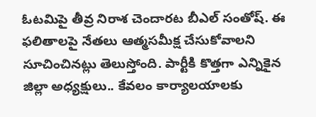ఓటమిపై తీవ్ర నిరాశ చెందారట బీఎల్ సంతోష్. ఈ ఫలితాలపై నేతలు ఆత్మసమీక్ష చేసుకోవాలని సూచించినట్లు తెలుస్తోంది. పార్టీకి కొత్తగా ఎన్నికైన జిల్లా అధ్యక్షులు.. కేవలం కార్యాలయాలకు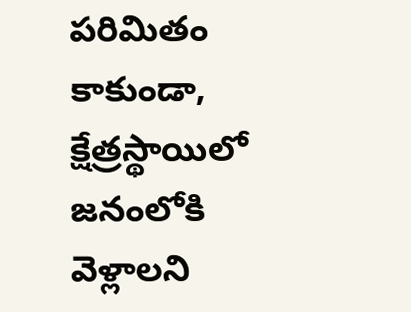పరిమితం కాకుండా, క్షేత్రస్థాయిలో జనంలోకి వెళ్లాలని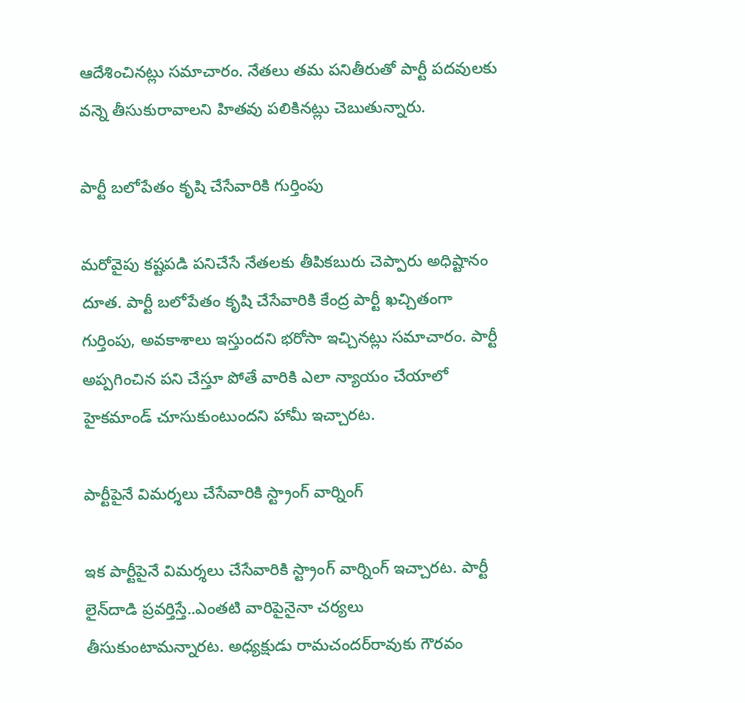ఆదేశించినట్లు సమాచారం. నేతలు తమ పనితీరుతో పార్టీ పదవులకు వన్నె తీసుకురావాలని హితవు పలికినట్లు చెబుతున్నారు.

పార్టీ బలోపేతం కృషి చేసేవారికి గుర్తింపు

మరోవైపు కష్టపడి పనిచేసే నేతలకు తీపికబురు చెప్పారు అధిష్టానం దూత. పార్టీ బలోపేతం కృషి చేసేవారికి కేంద్ర పార్టీ ఖచ్చితంగా గుర్తింపు, అవకాశాలు ఇస్తుందని భరోసా ఇచ్చినట్లు సమాచారం. పార్టీ అప్పగించిన పని చేస్తూ పోతే వారికి ఎలా న్యాయం చేయాలో హైకమాండ్ చూసుకుంటుందని హామీ ఇచ్చారట.

పార్టీపైనే విమర్శలు చేసేవారికి స్ట్రాంగ్ వార్నింగ్

ఇక పార్టీపైనే విమర్శలు చేసేవారికి స్ట్రాంగ్ వార్నింగ్ ఇచ్చారట. పార్టీ లైన్‌దాడి ప్రవర్తిస్తే..ఎంతటి వారిపైనైనా చర్యలు తీసుకుంటామన్నారట. అధ్యక్షుడు రామచందర్‌రావుకు గౌరవం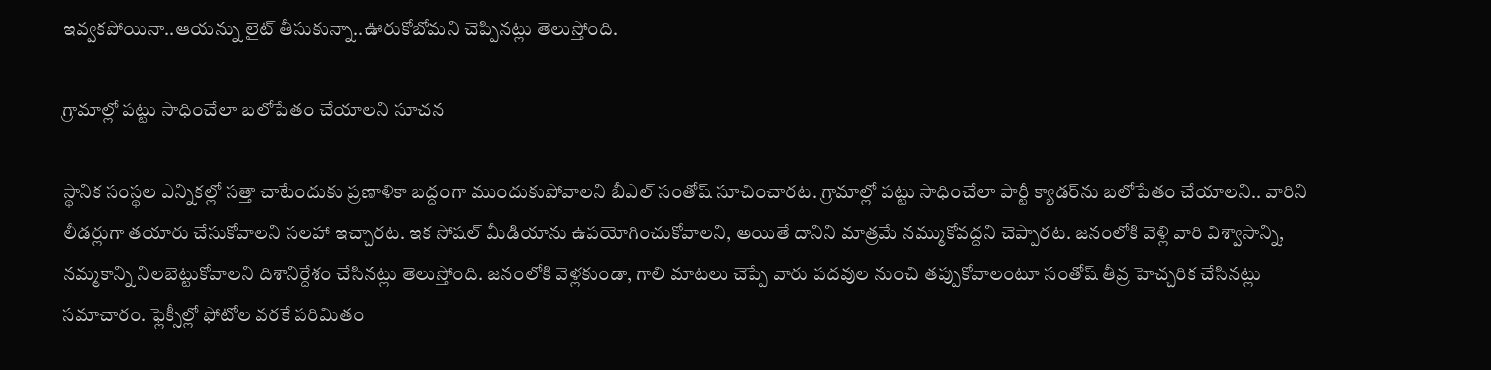ఇవ్వకపోయినా..ఆయన్ను లైట్ తీసుకున్నా..ఊరుకోబోమని చెప్పినట్లు తెలుస్తోంది.

గ్రామాల్లో పట్టు సాధించేలా బలోపేతం చేయాలని సూచన

స్థానిక సంస్థల ఎన్నికల్లో సత్తా చాటేందుకు ప్రణాళికా బద్దంగా ముందుకుపోవాలని బీఎల్ సంతోష్ సూచించారట. గ్రామాల్లో పట్టు సాధించేలా పార్టీ క్యాడర్‌ను బలోపేతం చేయాలని.. వారిని లీడర్లుగా తయారు చేసుకోవాలని సలహా ఇచ్చారట. ఇక సోషల్ మీడియాను ఉపయోగించుకోవాలని, అయితే దానిని మాత్రమే నమ్ముకోవద్దని చెప్పారట. జనంలోకి వెళ్లి వారి విశ్వాసాన్ని, నమ్మకాన్ని నిలబెట్టుకోవాలని దిశానిర్దేశం చేసినట్లు తెలుస్తోంది. జనంలోకి వెళ్లకుండా, గాలి మాటలు చెప్పే వారు పదవుల నుంచి తప్పుకోవాలంటూ సంతోష్ తీవ్ర హెచ్చరిక చేసినట్లు సమాచారం. ఫ్లెక్సీల్లో ఫోటోల వరకే పరిమితం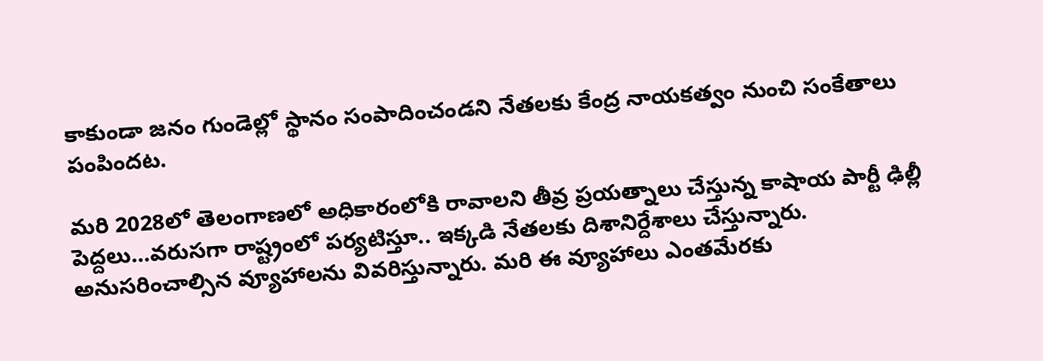కాకుండా జనం గుండెల్లో స్థానం సంపాదించండని నేతలకు కేంద్ర నాయకత్వం నుంచి సంకేతాలు పంపిందట.

మరి 2028లో తెలంగాణలో అధికారంలోకి రావాలని తీవ్ర ప్రయత్నాలు చేస్తున్న కాషాయ పార్టీ ఢిల్లీ పెద్దలు…వరుసగా రాష్ట్రంలో పర్యటిస్తూ.. ఇక్కడి నేతలకు దిశానిర్దేశాలు చేస్తున్నారు. అనుసరించాల్సిన వ్యూహాలను వివరిస్తున్నారు. మరి ఈ వ్యూహాలు ఎంతమేరకు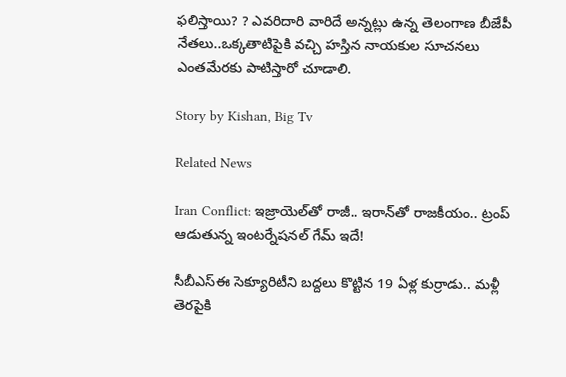ఫలిస్తాయి? ? ఎవరిదారి వారిదే అన్నట్లు ఉన్న తెలంగాణ బీజేపీ నేతలు..ఒక్కతాటిపైకి వచ్చి హస్తిన నాయకుల సూచనలు ఎంతమేరకు పాటిస్తారో చూడాలి.

Story by Kishan, Big Tv

Related News

Iran Conflict: ఇజ్రాయెల్‌తో రాజీ.. ఇరాన్‌తో రాజకీయం.. ట్రంప్ ఆడుతున్న ఇంటర్నేషనల్ గేమ్ ఇదే!

సీబీఎస్‌ఈ సెక్యూరిటీని బద్దలు కొట్టిన 19 ఏళ్ల కుర్రాడు.. మళ్లీ తెరపైకి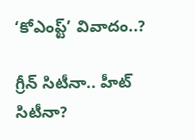‘కోఎంప్ట్’ వివాదం..?

గ్రీన్ సిటీనా.. హీట్ సిటీనా?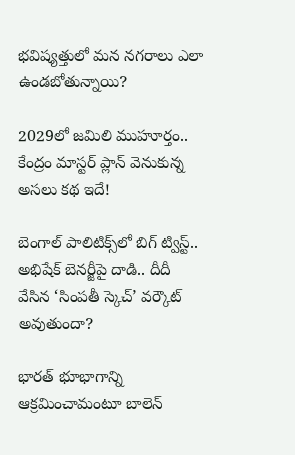భవిష్యత్తులో మన నగరాలు ఎలా ఉండబోతున్నాయి?

2029లో జమిలి ముహూర్తం.. కేంద్రం మాస్టర్ ప్లాన్ వెనుకున్న అసలు కథ ఇదే!

బెంగాల్ పాలిటిక్స్‌లో బిగ్ ట్విస్ట్.. అభిషేక్ బెనర్జీపై దాడి.. దీదీ వేసిన ‘సింపతీ స్కెచ్’ వర్కౌట్ అవుతుందా?

భారత్ భూభాగాన్ని ఆక్రమించామంటూ బాలెన్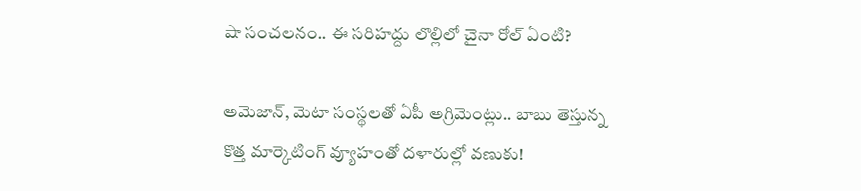షా సంచలనం.. ఈ సరిహద్దు లొల్లిలో చైనా రోల్ ఏంటి?

అమెజాన్, మెటా సంస్థలతో ఏపీ అగ్రిమెంట్లు.. బాబు తెస్తున్న కొత్త మార్కెటింగ్ వ్యూహంతో దళారుల్లో వణుకు!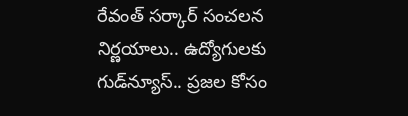రేవంత్ సర్కార్ సంచలన నిర్ణయాలు.. ఉద్యోగులకు గుడ్‌న్యూస్.. ప్రజల కోసం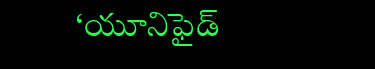‘యూనిఫైడ్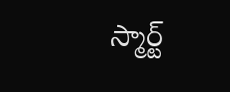స్మార్ట్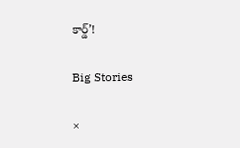కార్డ్’!

Big Stories

×